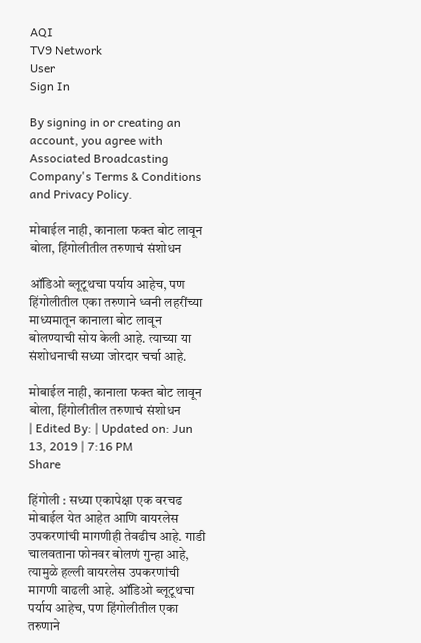AQI
TV9 Network
User
Sign In

By signing in or creating an account, you agree with Associated Broadcasting Company's Terms & Conditions and Privacy Policy.

मोबाईल नाही, कानाला फक्त बोट लावून बोला, हिंगोलीतील तरुणाचं संशोधन

ऑडिओ ब्लूटूथचा पर्याय आहेच, पण हिंगोलीतील एका तरुणाने ध्वनी लहरींच्या माध्यमातून कानाला बोट लावून बोलण्याची सोय केली आहे. त्याच्या या संशोधनाची सध्या जोरदार चर्चा आहे.

मोबाईल नाही, कानाला फक्त बोट लावून बोला, हिंगोलीतील तरुणाचं संशोधन
| Edited By: | Updated on: Jun 13, 2019 | 7:16 PM
Share

हिंगोली : सध्या एकापेक्षा एक वरचढ मोबाईल येत आहेत आणि वायरलेस उपकरणांची मागणीही तेवढीच आहे. गाडी चालवताना फोनवर बोलणं गुन्हा आहे, त्यामुळे हल्ली वायरलेस उपकरणांची मागणी वाढली आहे. ऑडिओ ब्लूटूथचा पर्याय आहेच, पण हिंगोलीतील एका तरुणाने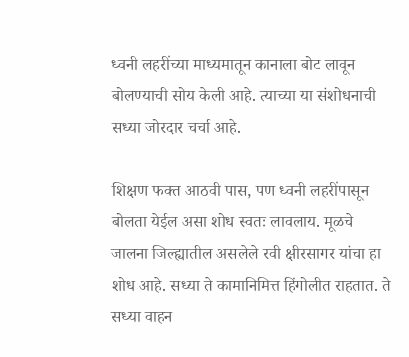ध्वनी लहरींच्या माध्यमातून कानाला बोट लावून बोलण्याची सोय केली आहे. त्याच्या या संशोधनाची सध्या जोरदार चर्चा आहे.

शिक्षण फक्त आठवी पास, पण ध्वनी लहरींपासून बोलता येईल असा शोध स्वतः लावलाय. मूळचे जालना जिल्ह्यातील असलेले रवी क्षीरसागर यांचा हा शोध आहे. सध्या ते कामानिमित्त हिंगोलीत राहतात. ते सध्या वाहन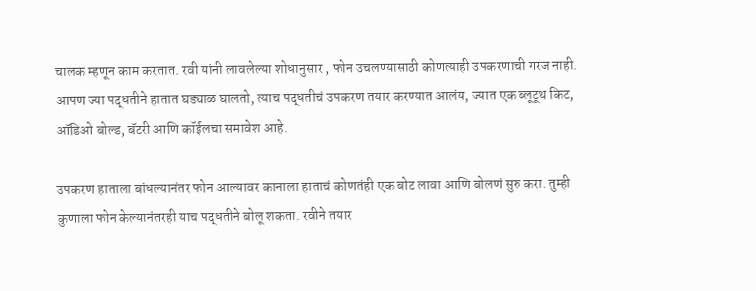चालक म्हणून काम करतात. रवी यांनी लावलेल्या शोधानुसार , फोन उचलण्यासाठी कोणत्याही उपकरणाची गरज नाही. आपण ज्या पद्धतीने हातात घड्याळ घालतो, त्याच पद्धतीचं उपकरण तयार करण्यात आलंय, ज्यात एक ब्लूटूथ किट, ऑडिओ बोल्ड, बॅटरी आणि कॉईलचा समावेश आहे.

उपकरण हाताला बांधल्यानंतर फोन आल्यावर कानाला हाताचं कोणतंही एक बोट लावा आणि बोलणं सुरु करा. तुम्ही कुणाला फोन केल्यानंतरही याच पद्धतीने बोलू शकता. रवीने तयार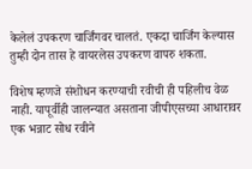केलेलं उपकरण चार्जिंगवर चालतं. एकदा चार्जिंग केल्यास तुम्ही दोन तास हे वायरलेस उपकरण वापरु शकता.

विशेष म्हणजे संशोधन करण्याची रवीची ही पहिलीच वेळ नाही. यापूर्वीही जालन्यात असताना जीपीएसच्या आधारावर एक भन्नाट सोध रवीने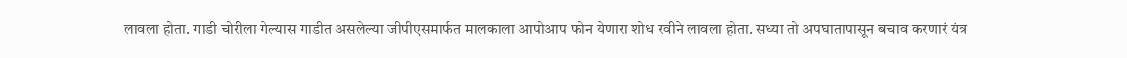लावला होता. गाडी चोरीला गेल्यास गाडीत असलेल्या जीपीएसमार्फत मालकाला आपोआप फोन येणारा शोध रवीने लावला होता. सध्या तो अपघातापासून बचाव करणारं यंत्र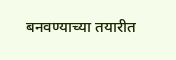बनवण्याच्या तयारीत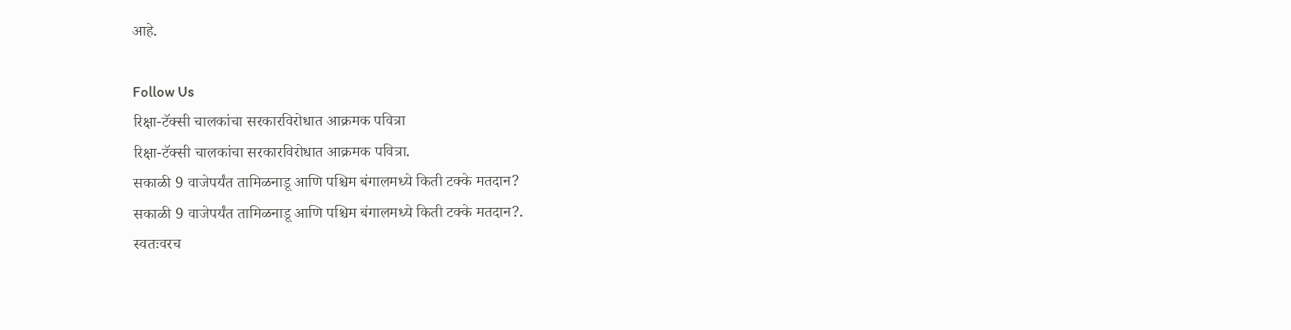आहे.

Follow Us
रिक्षा-टॅक्सी चालकांचा सरकारविरोधात आक्रमक पवित्रा
रिक्षा-टॅक्सी चालकांचा सरकारविरोधात आक्रमक पवित्रा.
सकाळी 9 वाजेपर्यंत तामिळनाडू आणि पश्चिम बंगालमध्ये किती टक्के मतदान?
सकाळी 9 वाजेपर्यंत तामिळनाडू आणि पश्चिम बंगालमध्ये किती टक्के मतदान?.
स्वतःवरच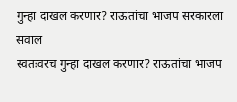गुन्हा दाखल करणार? राऊतांचा भाजप सरकारला सवाल
स्वतःवरच गुन्हा दाखल करणार? राऊतांचा भाजप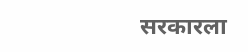सरकारला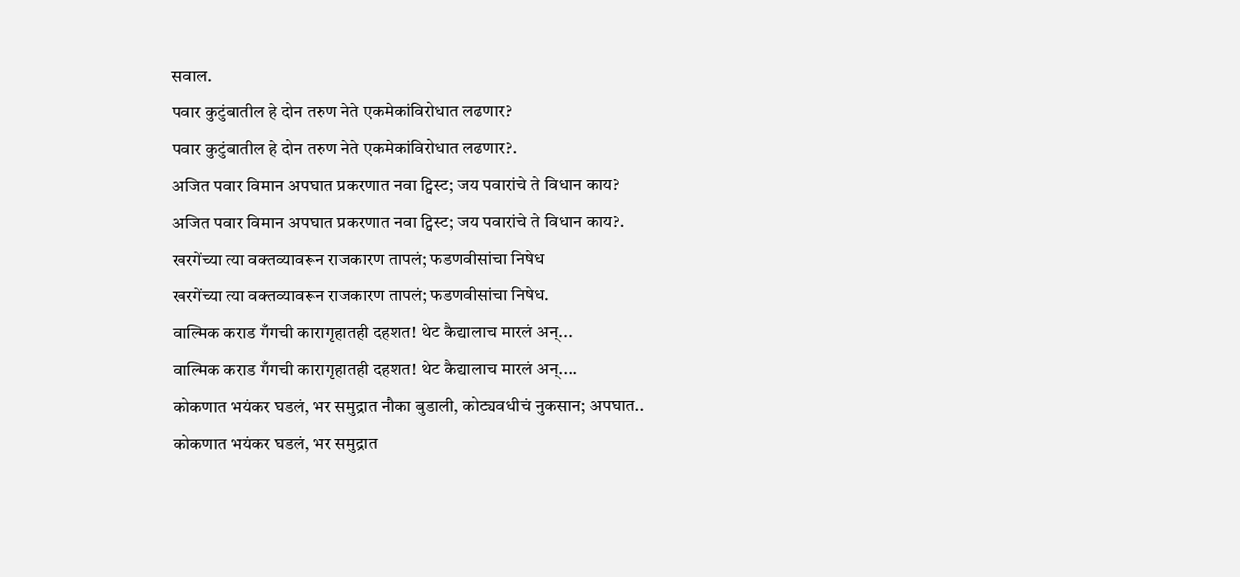सवाल.
पवार कुटुंबातील हे दोन तरुण नेते एकमेकांविरोधात लढणार?
पवार कुटुंबातील हे दोन तरुण नेते एकमेकांविरोधात लढणार?.
अजित पवार विमान अपघात प्रकरणात नवा ट्विस्ट; जय पवारांचे ते विधान काय?
अजित पवार विमान अपघात प्रकरणात नवा ट्विस्ट; जय पवारांचे ते विधान काय?.
खरगेंच्या त्या वक्तव्यावरून राजकारण तापलं; फडणवीसांचा निषेध
खरगेंच्या त्या वक्तव्यावरून राजकारण तापलं; फडणवीसांचा निषेध.
वाल्मिक कराड गँगची कारागृहातही दहशत! थेट कैद्यालाच मारलं अन्...
वाल्मिक कराड गँगची कारागृहातही दहशत! थेट कैद्यालाच मारलं अन्....
कोकणात भयंकर घडलं, भर समुद्रात नौका बुडाली, कोट्यवधीचं नुकसान; अपघात..
कोकणात भयंकर घडलं, भर समुद्रात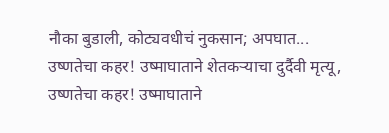नौका बुडाली, कोट्यवधीचं नुकसान; अपघात...
उष्णतेचा कहर! उष्माघाताने शेतकऱ्याचा दुर्दैवी मृत्यू,
उष्णतेचा कहर! उष्माघाताने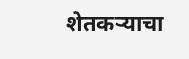शेतकऱ्याचा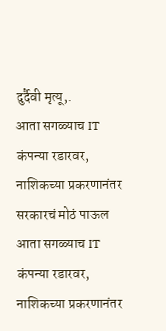दुर्दैवी मृत्यू,.
आता सगळ्याच IT कंपन्या रडारवर, नाशिकच्या प्रकरणानंतर सरकारचं मोठं पाऊल
आता सगळ्याच IT कंपन्या रडारवर, नाशिकच्या प्रकरणानंतर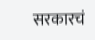सरकारचं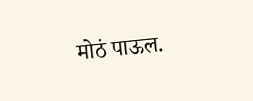मोठं पाऊल.